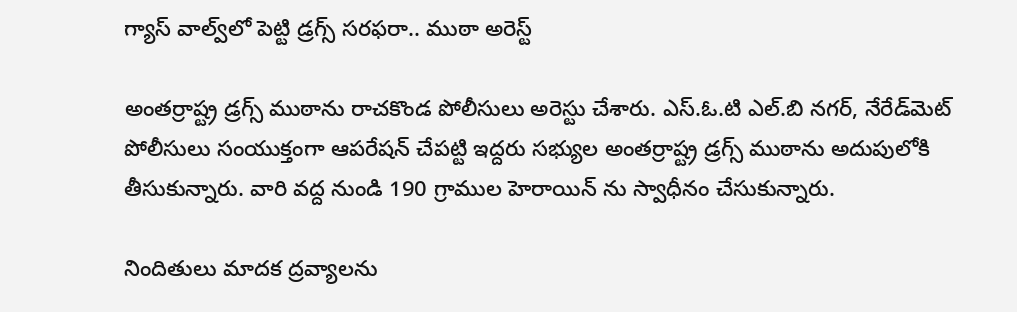గ్యాస్‌ వాల్వ్‌లో పెట్టి డ్రగ్స్‌ సరఫరా.. ముఠా అరెస్ట్‌

అంతర్రాష్ట్ర డ్రగ్స్ ముఠాను రాచకొండ పోలీసులు అరెస్టు చేశారు. ఎస్.ఓ.టి ఎల్.బి నగర్, నేరేడ్‌మెట్‌ పోలీసులు సంయుక్తంగా ఆపరేషన్ చేపట్టి ఇద్దరు సభ్యుల అంతర్రాష్ట్ర డ్రగ్స్ ముఠాను అదుపులోకి తీసుకున్నారు. వారి వద్ద నుండి 190 గ్రాముల హెరాయిన్‌ ను స్వాధీనం చేసుకున్నారు.

నిందితులు మాదక ద్రవ్యాలను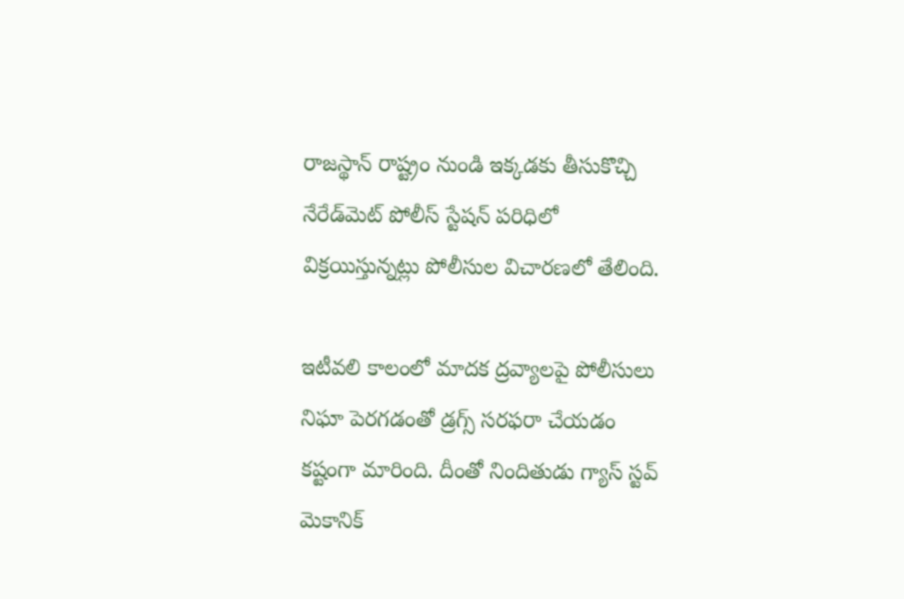రాజస్థాన్ రాష్ట్రం నుండి ఇక్కడకు తీసుకొచ్చి నేరేడ్‌మెట్‌ పోలీస్ స్టేషన్ పరిధిలో విక్రయిస్తున్నట్లు పోలీసుల విచారణలో తేలింది.

ఇటీవలి కాలంలో మాదక ద్రవ్యాలపై పోలీసులు నిఘా పెరగడంతో డ్రగ్స్ సరఫరా చేయడం కష్టంగా మారింది. దీంతో నిందితుడు గ్యాస్ స్టవ్ మెకానిక్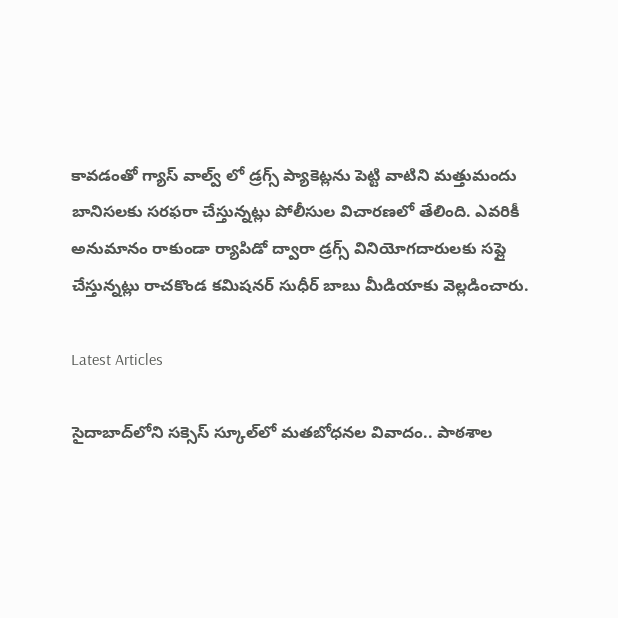కావడంతో గ్యాస్ వాల్వ్ లో డ్రగ్స్ ప్యాకెట్లను పెట్టి వాటిని మత్తుమందు బానిసలకు సరఫరా చేస్తున్నట్లు పోలీసుల విచారణలో తేలింది. ఎవరికీ అనుమానం రాకుండా ర్యాపిడో ద్వారా డ్రగ్స్‌ వినియోగదారులకు సప్లై చేస్తున్నట్లు రాచకొండ కమిషనర్ సుధీర్ బాబు మీడియాకు వెల్లడించారు.

Latest Articles

సైదాబాద్‌లోని సక్సెస్‌ స్కూల్‌లో మతబోధనల వివాదం.. పాఠశాల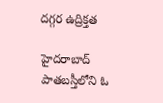దగ్గర ఉద్రిక్తత

హైదరాబాద్‌ పాతబస్తీలోని ఓ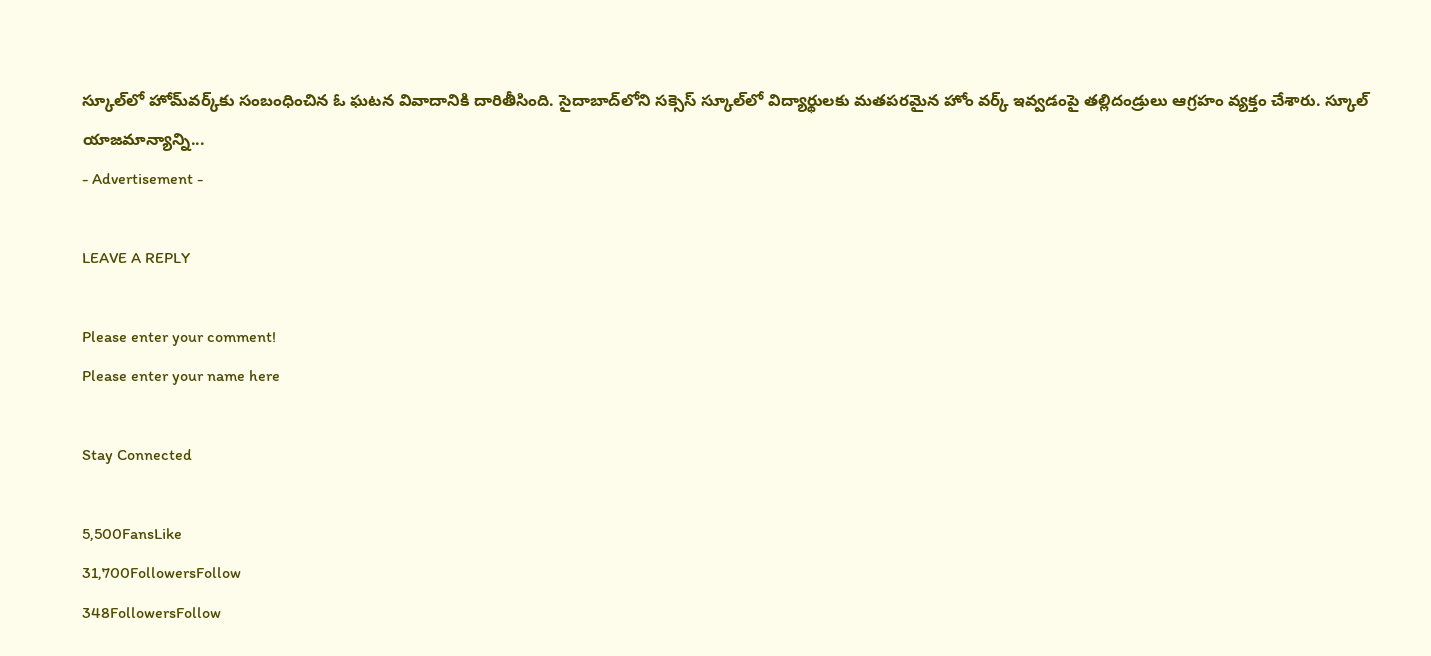స్కూల్‌లో హోమ్‌వర్క్‌కు సంబంధించిన ఓ ఘటన వివాదానికి దారితీసింది. సైదాబాద్‌లోని సక్సెస్‌ స్కూల్‌లో విద్యార్థులకు మతపరమైన హోం వర్క్‌ ఇవ్వడంపై తల్లిదండ్రులు ఆగ్రహం వ్యక్తం చేశారు. స్కూల్‌ యాజమాన్యాన్ని...
- Advertisement -

LEAVE A REPLY

Please enter your comment!
Please enter your name here

Stay Connected

5,500FansLike
31,700FollowersFollow
348FollowersFollow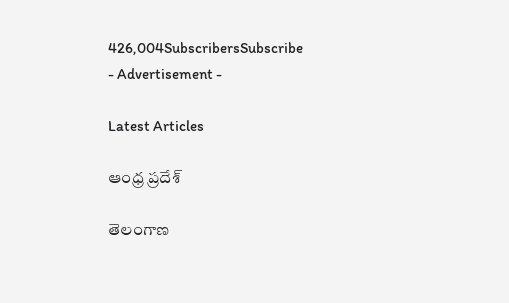426,004SubscribersSubscribe
- Advertisement -

Latest Articles

ఆంధ్ర ప్రదేశ్

తెలంగాణ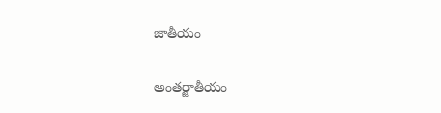జాతీయం

అంతర్జాతీయం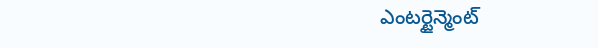ఎంటర్టైన్మెంట్